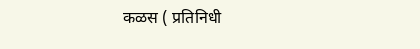कळस ( प्रतिनिधी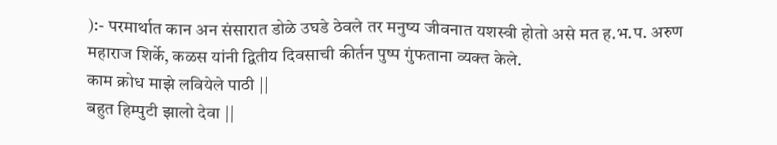):- परमार्थात कान अन संसारात डोळे उघडे ठेवले तर मनुष्य जीवनात यशस्वी होतो असे मत ह.भ.प. अरुण महाराज शिर्के, कळस यांनी द्वितीय दिवसाची कीर्तन पुष्प गुंफताना व्यक्त केले.
काम क्रोध माझे लवियेले पाठी ||
बहुत हिम्पुटी झालो देवा ||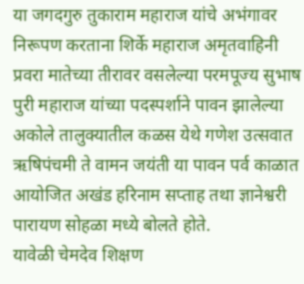या जगदगुरु तुकाराम महाराज यांचे अभंगावर निरूपण करताना शिर्के महाराज अमृतवाहिनी प्रवरा मातेच्या तीरावर वसलेल्या परमपूज्य सुभाष पुरी महाराज यांच्या पदस्पर्शाने पावन झालेल्या अकोले तालुक्यातील कळस येथे गणेश उत्सवात ऋषिपंचमी ते वामन जयंती या पावन पर्व काळात आयोजित अखंड हरिनाम सप्ताह तथा ज्ञानेश्वरी पारायण सोहळा मध्ये बोलते होते.
यावेळी चेमदेव शिक्षण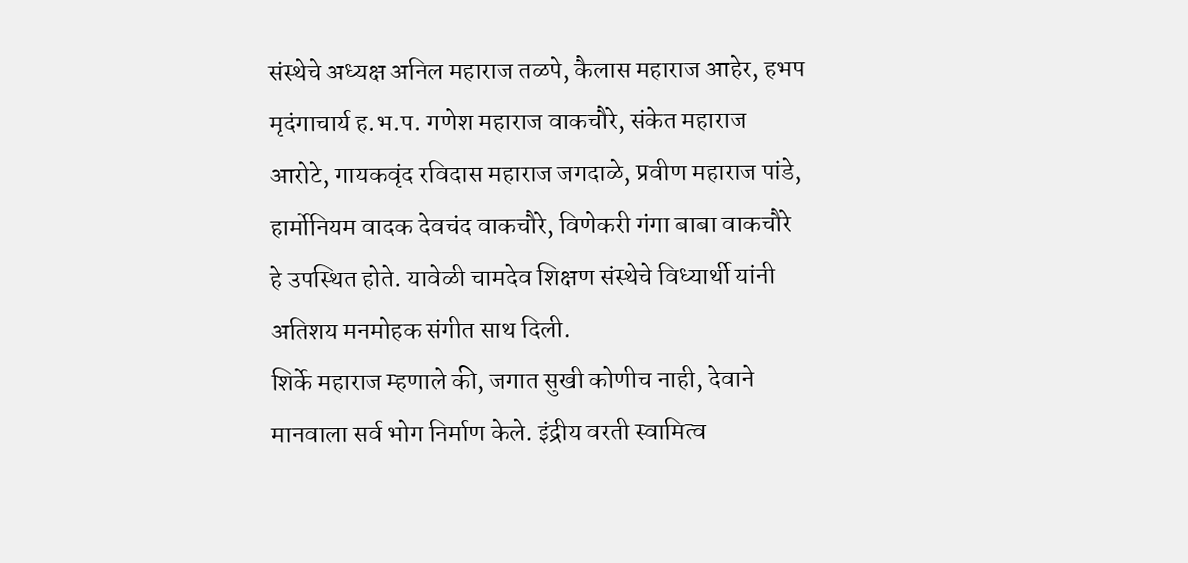संस्थेचे अध्यक्ष अनिल महाराज तळपे, कैलास महाराज आहेर, हभप मृदंगाचार्य ह.भ.प. गणेश महाराज वाकचौरे, संकेत महाराज आरोटे, गायकवृंद रविदास महाराज जगदाळे, प्रवीण महाराज पांडे, हार्मोनियम वादक देवचंद वाकचौरे, विणेकरी गंगा बाबा वाकचौरे हे उपस्थित होते. यावेळी चामदेव शिक्षण संस्थेचे विध्यार्थी यांनी अतिशय मनमोहक संगीत साथ दिली.
शिर्के महाराज म्हणाले की, जगात सुखी कोणीच नाही, देवाने मानवाला सर्व भोग निर्माण केले. इंद्रीय वरती स्वामित्व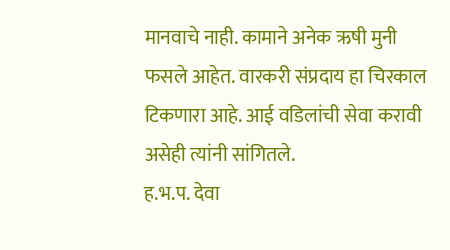मानवाचे नाही. कामाने अनेक ऋषी मुनी फसले आहेत. वारकरी संप्रदाय हा चिरकाल टिकणारा आहे. आई वडिलांची सेवा करावी असेही त्यांनी सांगितले.
ह.भ.प. देवा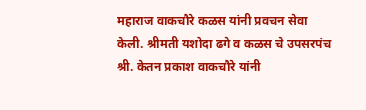महाराज वाकचौरे कळस यांनी प्रवचन सेवा केली. श्रीमती यशोदा ढगे व कळस चे उपसरपंच श्री. केतन प्रकाश वाकचौरे यांनी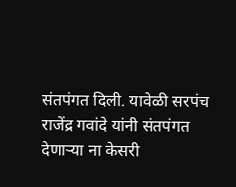संतपंगत दिली. यावेळी सरपंच राजेंद्र गवांदे यांनी संतपंगत देणाऱ्या ना केसरी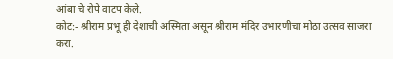आंबा चे रोपे वाटप केले.
कोट:- श्रीराम प्रभू ही देशाची अस्मिता असून श्रीराम मंदिर उभारणीचा मोठा उत्सव साजरा करा.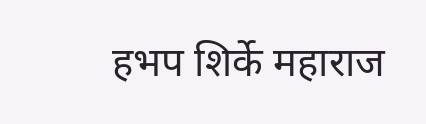हभप शिर्के महाराज